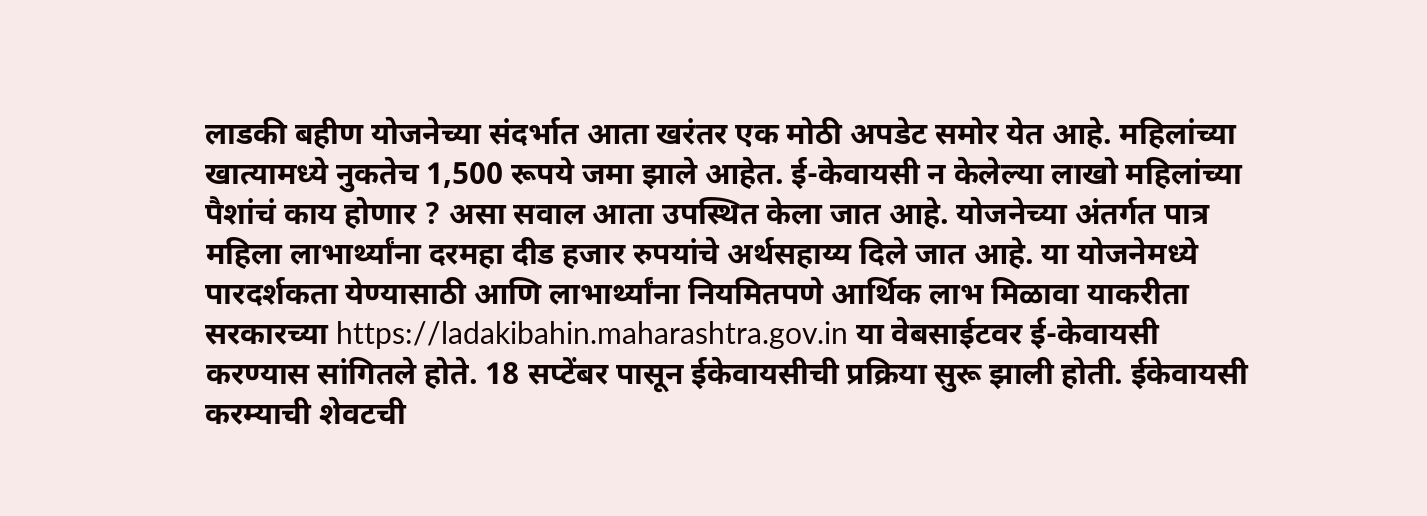लाडकी बहीण योजनेच्या संदर्भात आता खरंतर एक मोठी अपडेट समोर येत आहे. महिलांच्या खात्यामध्ये नुकतेच 1,500 रूपये जमा झाले आहेत. ई-केवायसी न केलेल्या लाखो महिलांच्या पैशांचं काय होणार ? असा सवाल आता उपस्थित केला जात आहे. योजनेच्या अंतर्गत पात्र महिला लाभार्थ्यांना दरमहा दीड हजार रुपयांचे अर्थसहाय्य दिले जात आहे. या योजनेमध्ये पारदर्शकता येण्यासाठी आणि लाभार्थ्यांना नियमितपणे आर्थिक लाभ मिळावा याकरीता सरकारच्या https://ladakibahin.maharashtra.gov.in या वेबसाईटवर ई-केवायसी करण्यास सांगितले होते. 18 सप्टेंबर पासून ईकेवायसीची प्रक्रिया सुरू झाली होती. ईकेवायसी करम्याची शेवटची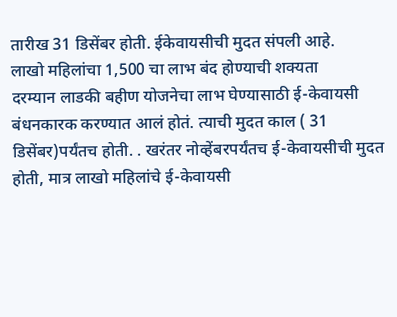तारीख 31 डिसेंबर होती. ईकेवायसीची मुदत संपली आहे.
लाखो महिलांचा 1,500 चा लाभ बंद होण्याची शक्यता
दरम्यान लाडकी बहीण योजनेचा लाभ घेण्यासाठी ई-केवायसी बंधनकारक करण्यात आलं होतं. त्याची मुदत काल ( 31 डिसेंबर)पर्यंतच होती. . खरंतर नोव्हेंबरपर्यंतच ई-केवायसीची मुदत होती, मात्र लाखो महिलांचे ई-केवायसी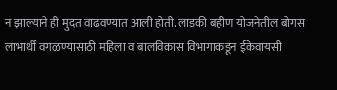न झाल्याने ही मुदत वाढवण्यात आली होती. लाडकी बहीण योजनेतील बोगस लाभार्थी वगळण्यासाठी महिला व बालविकास विभागाकडून ईकेवायसी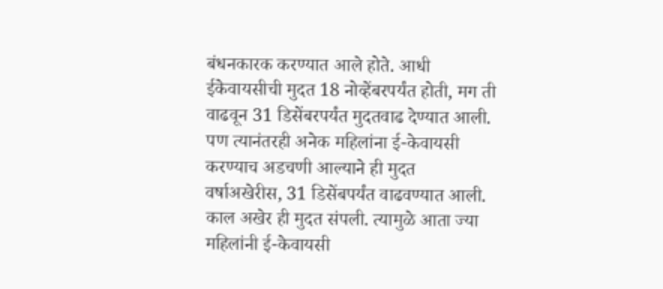बंधनकारक करण्यात आले होते. आधी ईकेवायसीची मुदत 18 नोव्हेंबरपर्यंत होती, मग ती वाढवून 31 डिसेंबरपर्यंत मुदतवाढ देण्यात आली. पण त्यानंतरही अनेक महिलांना ई-केवायसी करण्याच अडचणी आल्याने ही मुदत वर्षाअखेरीस, 31 डिसेंबपर्यंत वाढवण्यात आली. काल अखेर ही मुदत संपली. त्यामुळे आता ज्या महिलांनी ई-केवायसी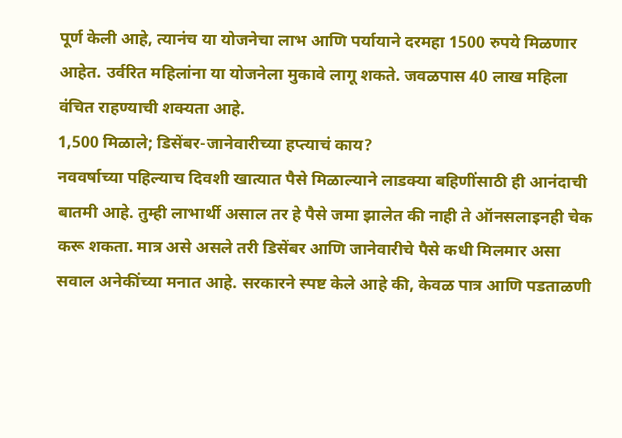पूर्ण केली आहे, त्यानंच या योजनेचा लाभ आणि पर्यायाने दरमहा 1500 रुपये मिळणार आहेत. उर्वरित महिलांना या योजनेला मुकावे लागू शकते. जवळपास 40 लाख महिला वंचित राहण्याची शक्यता आहे.
1,500 मिळाले; डिसेंबर-जानेवारीच्या हप्त्याचं काय?
नववर्षाच्या पहिल्याच दिवशी खात्यात पैसे मिळाल्याने लाडक्या बहिणींसाठी ही आनंदाची बातमी आहे. तुम्ही लाभार्थी असाल तर हे पैसे जमा झालेत की नाही ते ऑनसलाइनही चेक करू शकता. मात्र असे असले तरी डिसेंबर आणि जानेवारीचे पैसे कधी मिलमार असा सवाल अनेकींच्या मनात आहे. सरकारने स्पष्ट केले आहे की, केवळ पात्र आणि पडताळणी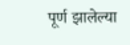पूर्ण झालेल्या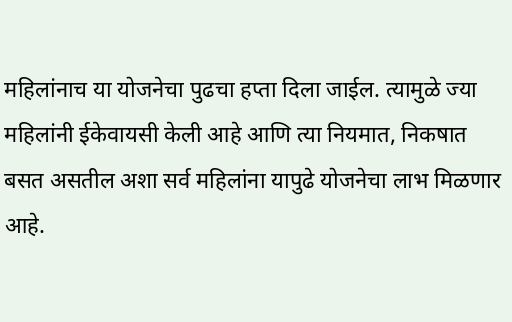महिलांनाच या योजनेचा पुढचा हप्ता दिला जाईल. त्यामुळे ज्या महिलांनी ईकेवायसी केली आहे आणि त्या नियमात, निकषात बसत असतील अशा सर्व महिलांना यापुढे योजनेचा लाभ मिळणार आहे.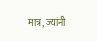मात्र, ज्यांनी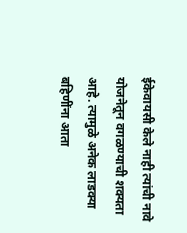ईकेवायसी केले नाही त्यांची नावे योजनेतून वगळण्याची शक्यता आहे. त्यामुळे अनेक लाडक्या बहिणींना आता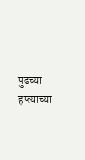पुढच्या हप्त्याच्या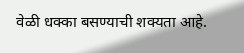वेळी धक्का बसण्याची शक्यता आहे.